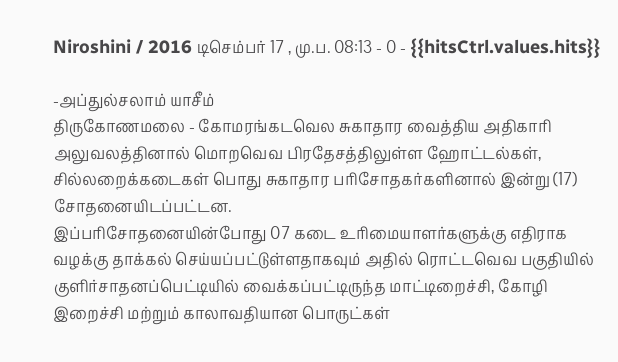Niroshini / 2016 டிசெம்பர் 17 , மு.ப. 08:13 - 0 - {{hitsCtrl.values.hits}}

-அப்துல்சலாம் யாசீம்
திருகோணமலை - கோமரங்கடவெல சுகாதார வைத்திய அதிகாரி அலுவலத்தினால் மொறவெவ பிரதேசத்திலுள்ள ஹோட்டல்கள், சில்லறைக்கடைகள் பொது சுகாதார பரிசோதகர்களினால் இன்று (17) சோதனையிடப்பட்டன.
இப்பரிசோதனையின்போது 07 கடை உரிமையாளர்களுக்கு எதிராக வழக்கு தாக்கல் செய்யப்பட்டுள்ளதாகவும் அதில் ரொட்டவெவ பகுதியில் குளிர்சாதனப்பெட்டியில் வைக்கப்பட்டிருந்த மாட்டிறைச்சி, கோழி இறைச்சி மற்றும் காலாவதியான பொருட்கள்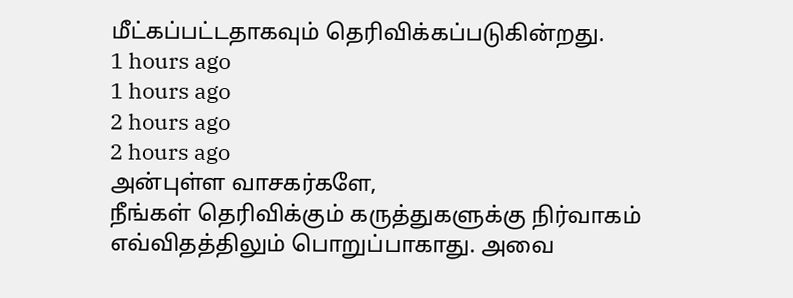மீட்கப்பட்டதாகவும் தெரிவிக்கப்படுகின்றது.
1 hours ago
1 hours ago
2 hours ago
2 hours ago
அன்புள்ள வாசகர்களே,
நீங்கள் தெரிவிக்கும் கருத்துகளுக்கு நிர்வாகம் எவ்விதத்திலும் பொறுப்பாகாது. அவை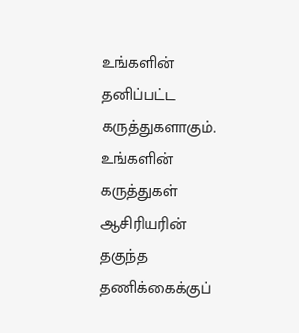உங்களின் தனிப்பட்ட கருத்துகளாகும். உங்களின் கருத்துகள் ஆசிரியரின் தகுந்த தணிக்கைக்குப்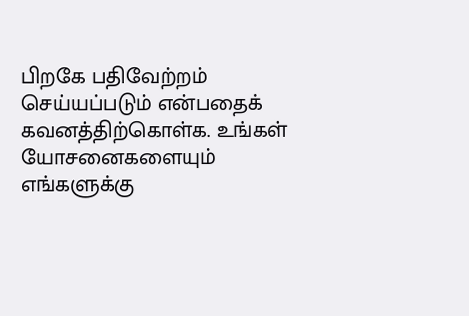பிறகே பதிவேற்றம் செய்யப்படும் என்பதைக் கவனத்திற்கொள்க. உங்கள் யோசனைகளையும் எங்களுக்கு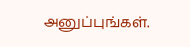அனுப்புங்கள்.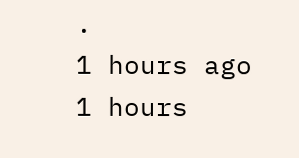.
1 hours ago
1 hours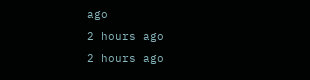ago
2 hours ago
2 hours ago